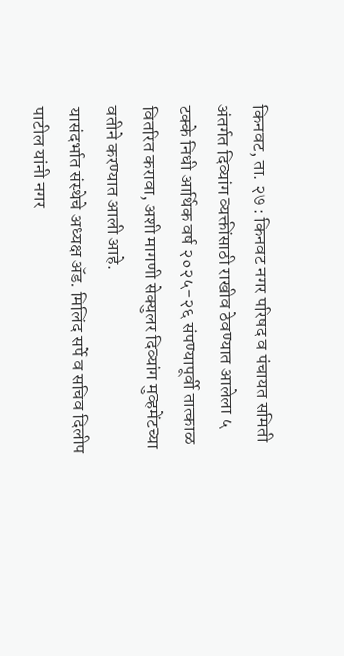किनवट, ता. २७ : किनवट नगर परिषद व पंचायत समिती अंतर्गत दिव्यांग व्यक्तींसाठी राखीव ठेवण्यात आलेला ५ टक्के निधी आर्थिक वर्ष २०२५-२६ संपण्यापूर्वी तात्काळ वितरित करावा, अशी मागणी सेक्युलर दिव्यांग मुव्हमेंटच्या वतीने करण्यात आली आहे.
यासंदर्भात संस्थेचे अध्यक्ष ॲड. मिलिंद सर्पे व सचिव दिलीप पाटील यांनी नगर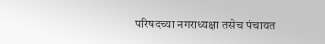परिषदच्या नगराध्यक्षा तसेच पंचायत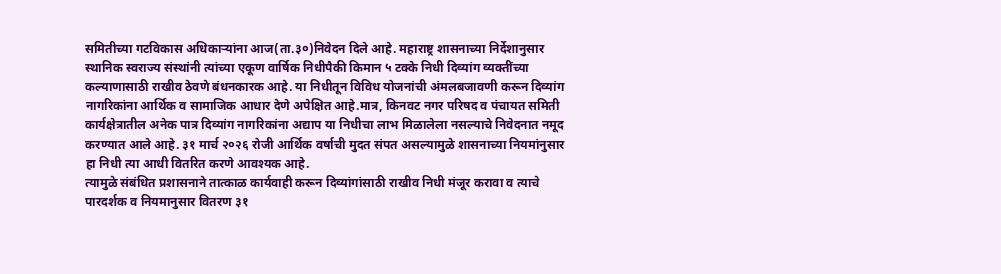समितीच्या गटविकास अधिकाऱ्यांना आज(ता.३०)निवेदन दिले आहे. महाराष्ट्र शासनाच्या निर्देशानुसार स्थानिक स्वराज्य संस्थांनी त्यांच्या एकूण वार्षिक निधीपैकी किमान ५ टक्के निधी दिव्यांग व्यक्तींच्या कल्याणासाठी राखीव ठेवणे बंधनकारक आहे. या निधीतून विविध योजनांची अंमलबजावणी करून दिव्यांग नागरिकांना आर्थिक व सामाजिक आधार देणे अपेक्षित आहे.मात्र, किनवट नगर परिषद व पंचायत समिती कार्यक्षेत्रातील अनेक पात्र दिव्यांग नागरिकांना अद्याप या निधीचा लाभ मिळालेला नसल्याचे निवेदनात नमूद करण्यात आले आहे. ३१ मार्च २०२६ रोजी आर्थिक वर्षाची मुदत संपत असल्यामुळे शासनाच्या नियमांनुसार हा निधी त्या आधी वितरित करणे आवश्यक आहे.
त्यामुळे संबंधित प्रशासनाने तात्काळ कार्यवाही करून दिव्यांगांसाठी राखीव निधी मंजूर करावा व त्याचे पारदर्शक व नियमानुसार वितरण ३१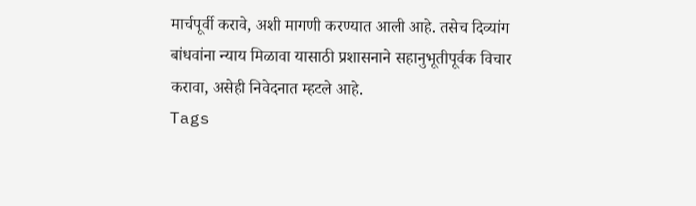मार्चपूर्वी करावे, अशी मागणी करण्यात आली आहे. तसेच दिव्यांग बांधवांना न्याय मिळावा यासाठी प्रशासनाने सहानुभूतीपूर्वक विचार करावा, असेही निवेदनात म्हटले आहे.
Tags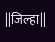||जिल्हा||